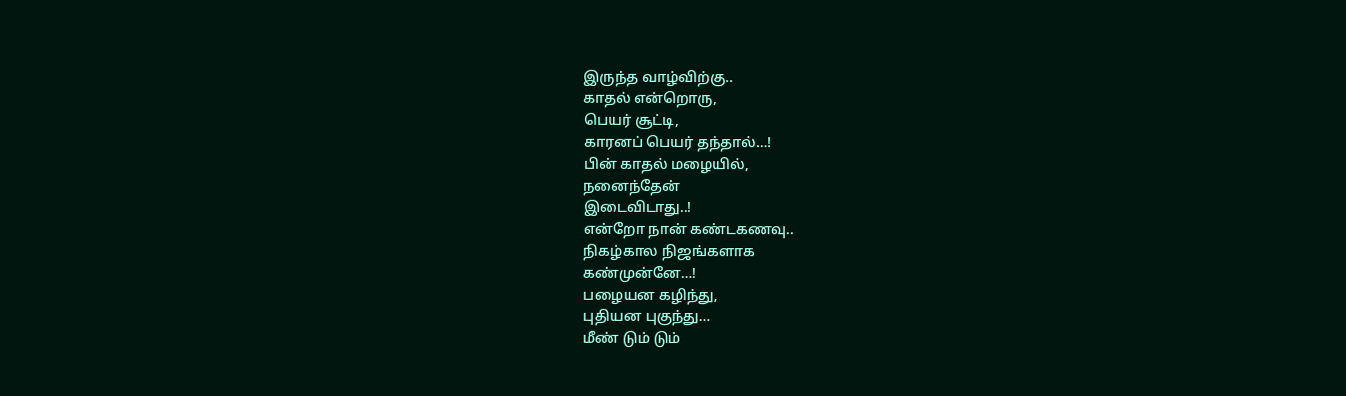இருந்த வாழ்விற்கு..
காதல் என்றொரு,
பெயர் சூட்டி,
காரனப் பெயர் தந்தால்…!
பின் காதல் மழையில்,
நனைந்தேன்
இடைவிடாது..!
என்றோ நான் கண்டகணவு..
நிகழ்கால நிஜங்களாக
கண்முன்னே…!
பழையன கழிந்து,
புதியன புகுந்து…
மீண் டும் டும்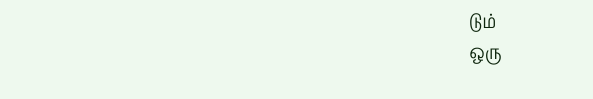டும்
ஒரு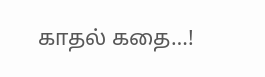காதல் கதை…!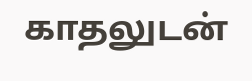காதலுடன்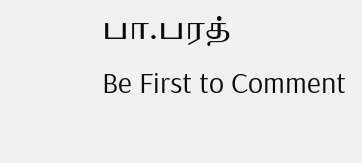பா.பரத்
Be First to Comment